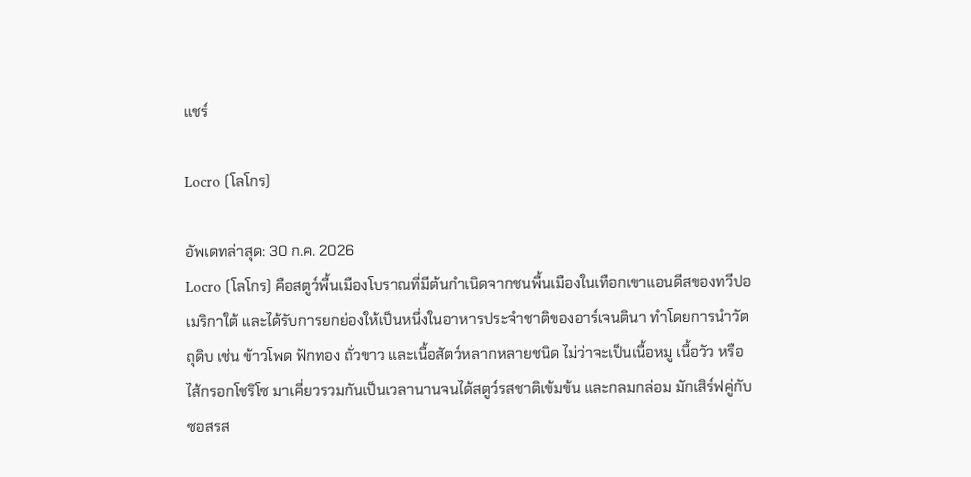แชร์

Locro (โลโกร)

อัพเดทล่าสุด: 30 ก.ค. 2026
Locro (โลโกร) คือสตูว์พื้นเมืองโบราณที่มีต้นกำเนิดจากชนพื้นเมืองในเทือกเขาแอนดีสของทวีปอเมริกาใต้ และได้รับการยกย่องให้เป็นหนึ่งในอาหารประจำชาติของอาร์เจนตินา ทำโดยการนำวัตถุดิบ เช่น ข้าวโพด ฟักทอง ถั่วขาว และเนื้อสัตว์หลากหลายชนิด ไม่ว่าจะเป็นเนื้อหมู เนื้อวัว หรือไส้กรอกโชริโซ มาเคี่ยวรวมกันเป็นเวลานานจนได้สตูว์รสชาติเข้มข้น และกลมกล่อม มักเสิร์ฟคู่กับซอสรส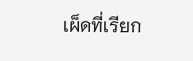เผ็ดที่เรียก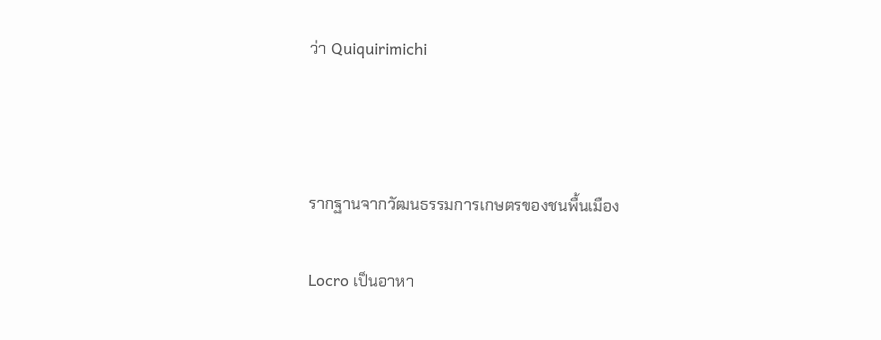ว่า Quiquirimichi



รากฐานจากวัฒนธรรมการเกษตรของชนพื้นเมือง

Locro เป็นอาหา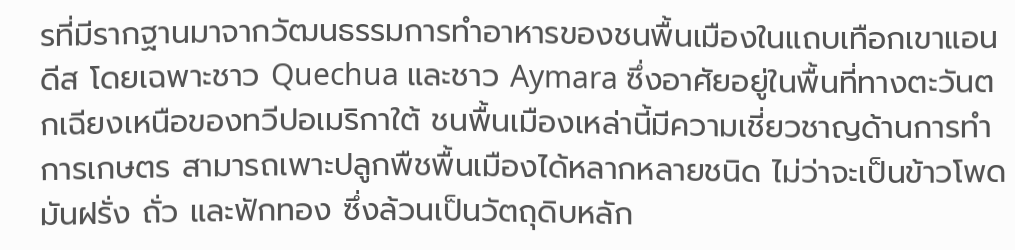รที่มีรากฐานมาจากวัฒนธรรมการทำอาหารของชนพื้นเมืองในแถบเทือกเขาแอนดีส โดยเฉพาะชาว Quechua และชาว Aymara ซึ่งอาศัยอยู่ในพื้นที่ทางตะวันตกเฉียงเหนือของทวีปอเมริกาใต้ ชนพื้นเมืองเหล่านี้มีความเชี่ยวชาญด้านการทำการเกษตร สามารถเพาะปลูกพืชพื้นเมืองได้หลากหลายชนิด ไม่ว่าจะเป็นข้าวโพด มันฝรั่ง ถั่ว และฟักทอง ซึ่งล้วนเป็นวัตถุดิบหลัก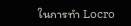ในการทำ Locro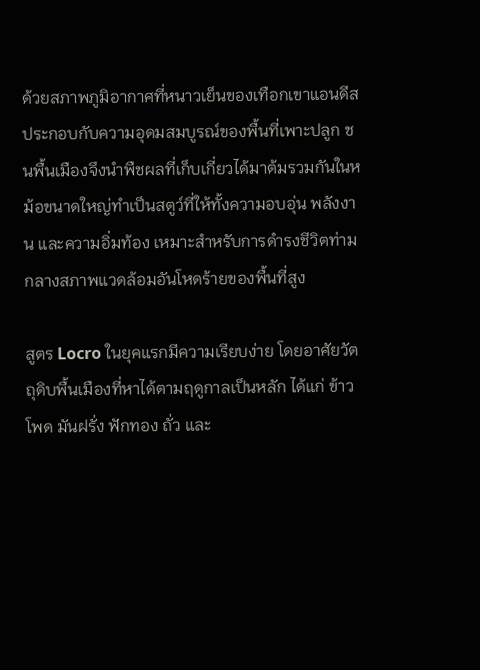ด้วยสภาพภูมิอากาศที่หนาวเย็นของเทือกเขาแอนดีส ประกอบกับความอุดมสมบูรณ์ของพื้นที่เพาะปลูก ชนพื้นเมืองจึงนำพืชผลที่เก็บเกี่ยวได้มาต้มรวมกันในหม้อขนาดใหญ่ทำเป็นสตูว์ที่ให้ทั้งความอบอุ่น พลังงาน และความอิ่มท้อง เหมาะสำหรับการดำรงชีวิตท่ามกลางสภาพแวดล้อมอันโหดร้ายของพื้นที่สูง

สูตร Locro ในยุคแรกมีความเรียบง่าย โดยอาศัยวัตถุดิบพื้นเมืองที่หาได้ตามฤดูกาลเป็นหลัก ได้แก่ ข้าวโพด มันฝรั่ง ฟักทอง ถั่ว และ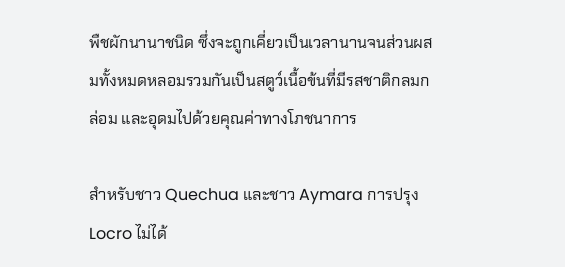พืชผักนานาชนิด ซึ่งจะถูกเคี่ยวเป็นเวลานานจนส่วนผสมทั้งหมดหลอมรวมกันเป็นสตูว์เนื้อข้นที่มีรสชาติกลมกล่อม และอุดมไปด้วยคุณค่าทางโภชนาการ

สำหรับชาว Quechua และชาว Aymara การปรุง Locro ไม่ได้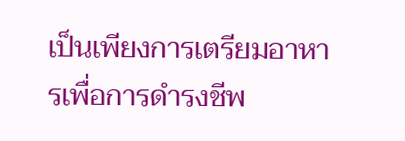เป็นเพียงการเตรียมอาหารเพื่อการดำรงชีพ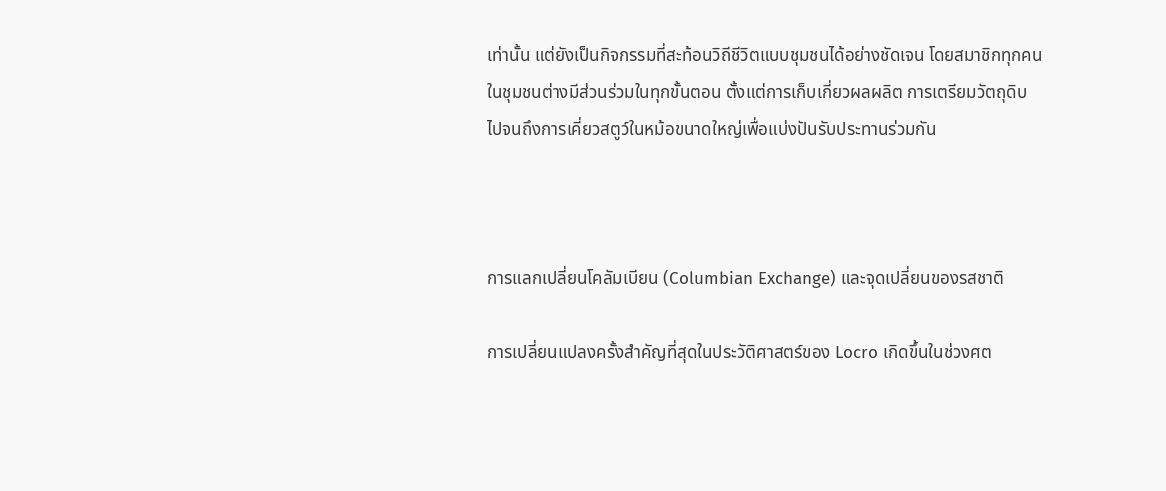เท่านั้น แต่ยังเป็นกิจกรรมที่สะท้อนวิถีชีวิตแบบชุมชนได้อย่างชัดเจน โดยสมาชิกทุกคนในชุมชนต่างมีส่วนร่วมในทุกขั้นตอน ตั้งแต่การเก็บเกี่ยวผลผลิต การเตรียมวัตถุดิบ ไปจนถึงการเคี่ยวสตูว์ในหม้อขนาดใหญ่เพื่อแบ่งปันรับประทานร่วมกัน



การแลกเปลี่ยนโคลัมเบียน (Columbian Exchange) และจุดเปลี่ยนของรสชาติ

การเปลี่ยนแปลงครั้งสำคัญที่สุดในประวัติศาสตร์ของ Locro เกิดขึ้นในช่วงศต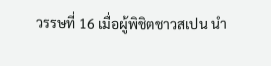วรรษที่ 16 เมื่อผู้พิชิตชาวสเปน นำ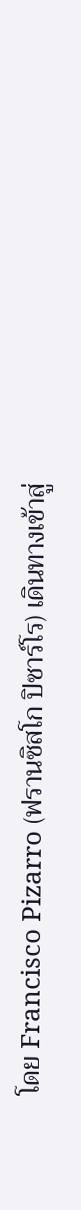โดย Francisco Pizarro (ฟรานซิสโก ปิซาร์โร) เดินทางเข้าสู่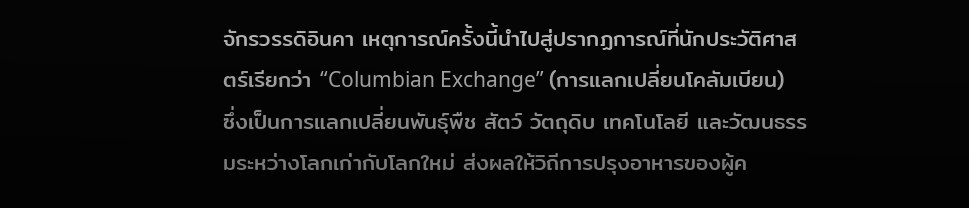จักรวรรดิอินคา เหตุการณ์ครั้งนี้นำไปสู่ปรากฏการณ์ที่นักประวัติศาสตร์เรียกว่า “Columbian Exchange” (การแลกเปลี่ยนโคลัมเบียน) ซึ่งเป็นการแลกเปลี่ยนพันธุ์พืช สัตว์ วัตถุดิบ เทคโนโลยี และวัฒนธรรมระหว่างโลกเก่ากับโลกใหม่ ส่งผลให้วิถีการปรุงอาหารของผู้ค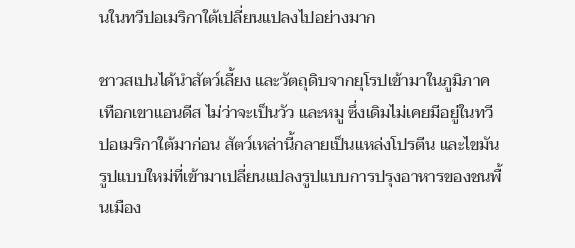นในทวีปอเมริกาใต้เปลี่ยนแปลงไปอย่างมาก

ชาวสเปนได้นำสัตว์เลี้ยง และวัตถุดิบจากยุโรปเข้ามาในภูมิภาคเทือกเขาแอนดีส ไม่ว่าจะเป็นวัว และหมู ซึ่งเดิมไม่เคยมีอยู่ในทวีปอเมริกาใต้มาก่อน สัตว์เหล่านี้กลายเป็นแหล่งโปรตีน และไขมันรูปแบบใหม่ที่เข้ามาเปลี่ยนแปลงรูปแบบการปรุงอาหารของชนพื้นเมือง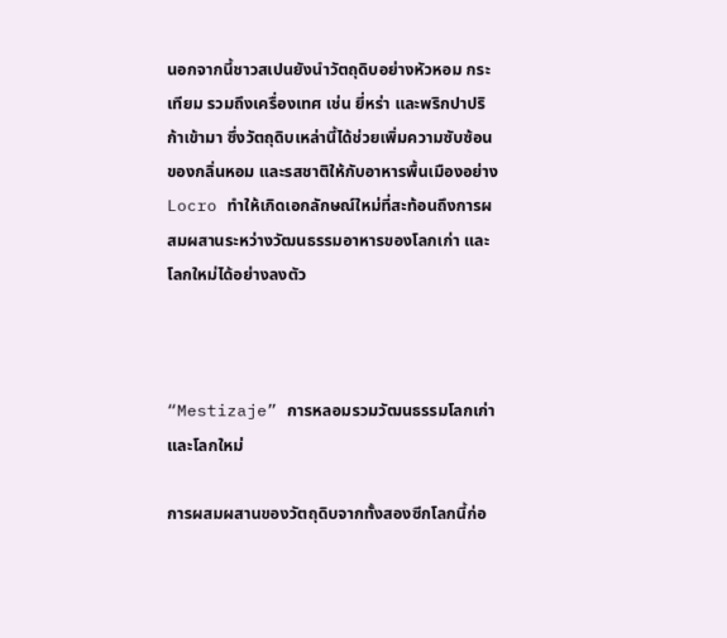นอกจากนี้ชาวสเปนยังนำวัตถุดิบอย่างหัวหอม กระเทียม รวมถึงเครื่องเทศ เช่น ยี่หร่า และพริกปาปริก้าเข้ามา ซึ่งวัตถุดิบเหล่านี้ได้ช่วยเพิ่มความซับซ้อนของกลิ่นหอม และรสชาติให้กับอาหารพื้นเมืองอย่าง Locro ทำให้เกิดเอกลักษณ์ใหม่ที่สะท้อนถึงการผสมผสานระหว่างวัฒนธรรมอาหารของโลกเก่า และโลกใหม่ได้อย่างลงตัว



“Mestizaje” การหลอมรวมวัฒนธรรมโลกเก่าและโลกใหม่

การผสมผสานของวัตถุดิบจากทั้งสองซีกโลกนี้ก่อ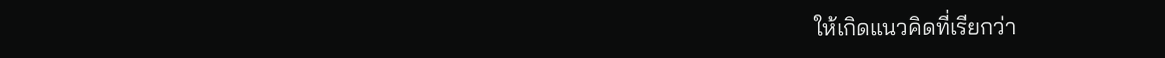ให้เกิดแนวคิดที่เรียกว่า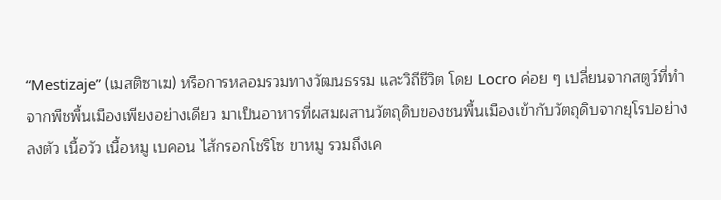“Mestizaje” (เมสติซาเฆ) หรือการหลอมรวมทางวัฒนธรรม และวิถีชีวิต โดย Locro ค่อย ๆ เปลี่ยนจากสตูว์ที่ทำจากพืชพื้นเมืองเพียงอย่างเดียว มาเป็นอาหารที่ผสมผสานวัตถุดิบของชนพื้นเมืองเข้ากับวัตถุดิบจากยุโรปอย่างลงตัว เนื้อวัว เนื้อหมู เบคอน ไส้กรอกโชริโซ ขาหมู รวมถึงเค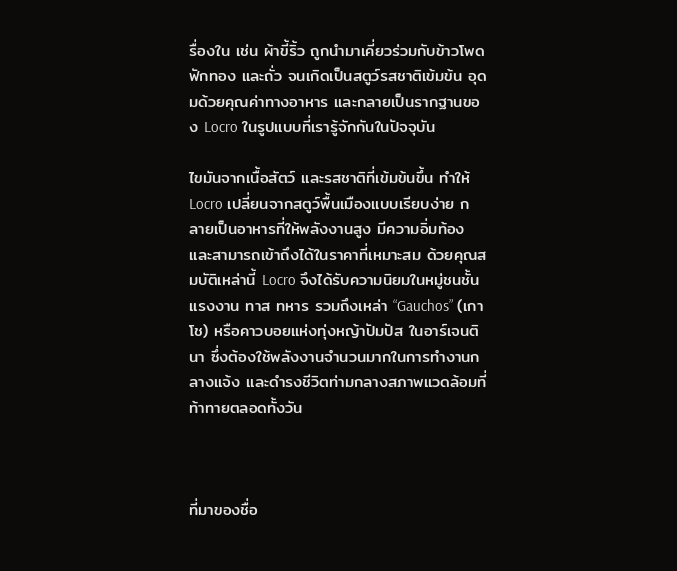รื่องใน เช่น ผ้าขี้ริ้ว ถูกนำมาเคี่ยวร่วมกับข้าวโพด ฟักทอง และถั่ว จนเกิดเป็นสตูว์รสชาติเข้มข้น อุดมด้วยคุณค่าทางอาหาร และกลายเป็นรากฐานของ Locro ในรูปแบบที่เรารู้จักกันในปัจจุบัน

ไขมันจากเนื้อสัตว์ และรสชาติที่เข้มข้นขึ้น ทำให้ Locro เปลี่ยนจากสตูว์พื้นเมืองแบบเรียบง่าย กลายเป็นอาหารที่ให้พลังงานสูง มีความอิ่มท้อง และสามารถเข้าถึงได้ในราคาที่เหมาะสม ด้วยคุณสมบัติเหล่านี้ Locro จึงได้รับความนิยมในหมู่ชนชั้นแรงงาน ทาส ทหาร รวมถึงเหล่า “Gauchos” (เกาโช) หรือคาวบอยแห่งทุ่งหญ้าปัมปัส ในอาร์เจนตินา ซึ่งต้องใช้พลังงานจำนวนมากในการทำงานกลางแจ้ง และดำรงชีวิตท่ามกลางสภาพแวดล้อมที่ท้าทายตลอดทั้งวัน



ที่มาของชื่อ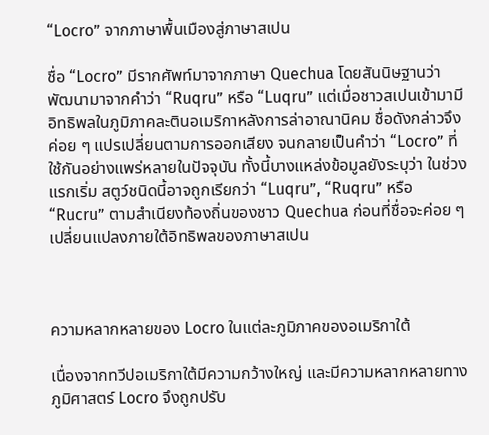“Locro” จากภาษาพื้นเมืองสู่ภาษาสเปน

ชื่อ “Locro” มีรากศัพท์มาจากภาษา Quechua โดยสันนิษฐานว่าพัฒนามาจากคำว่า “Ruqru” หรือ “Luqru” แต่เมื่อชาวสเปนเข้ามามีอิทธิพลในภูมิภาคละตินอเมริกาหลังการล่าอาณานิคม ชื่อดังกล่าวจึงค่อย ๆ แปรเปลี่ยนตามการออกเสียง จนกลายเป็นคำว่า “Locro” ที่ใช้กันอย่างแพร่หลายในปัจจุบัน ทั้งนี้บางแหล่งข้อมูลยังระบุว่า ในช่วงแรกเริ่ม สตูว์ชนิดนี้อาจถูกเรียกว่า “Luqru”, “Ruqru” หรือ “Rucru” ตามสำเนียงท้องถิ่นของชาว Quechua ก่อนที่ชื่อจะค่อย ๆ เปลี่ยนแปลงภายใต้อิทธิพลของภาษาสเปน



ความหลากหลายของ Locro ในแต่ละภูมิภาคของอเมริกาใต้

เนื่องจากทวีปอเมริกาใต้มีความกว้างใหญ่ และมีความหลากหลายทางภูมิศาสตร์ Locro จึงถูกปรับ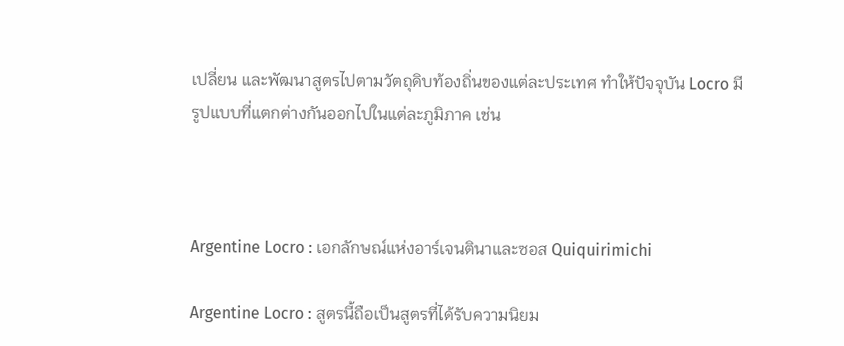เปลี่ยน และพัฒนาสูตรไปตามวัตถุดิบท้องถิ่นของแต่ละประเทศ ทำให้ปัจจุบัน Locro มีรูปแบบที่แตกต่างกันออกไปในแต่ละภูมิภาค เช่น



Argentine Locro : เอกลักษณ์แห่งอาร์เจนตินาและซอส Quiquirimichi

Argentine Locro : สูตรนี้ถือเป็นสูตรที่ได้รับความนิยม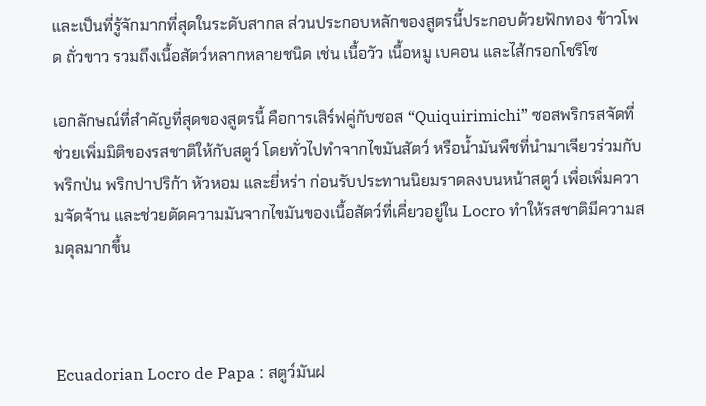และเป็นที่รู้จักมากที่สุดในระดับสากล ส่วนประกอบหลักของสูตรนี้ประกอบด้วยฟักทอง ข้าวโพด ถั่วขาว รวมถึงเนื้อสัตว์หลากหลายชนิด เช่น เนื้อวัว เนื้อหมู เบคอน และไส้กรอกโชริโซ

เอกลักษณ์ที่สำคัญที่สุดของสูตรนี้ คือการเสิร์ฟคู่กับซอส “Quiquirimichi” ซอสพริกรสจัดที่ช่วยเพิ่มมิติของรสชาติให้กับสตูว์ โดยทั่วไปทำจากไขมันสัตว์ หรือน้ำมันพืชที่นำมาเจียวร่วมกับพริกป่น พริกปาปริก้า หัวหอม และยี่หร่า ก่อนรับประทานนิยมราดลงบนหน้าสตูว์ เพื่อเพิ่มความจัดจ้าน และช่วยตัดความมันจากไขมันของเนื้อสัตว์ที่เคี่ยวอยู่ใน Locro ทำให้รสชาติมีความสมดุลมากขึ้น



Ecuadorian Locro de Papa : สตูว์มันฝ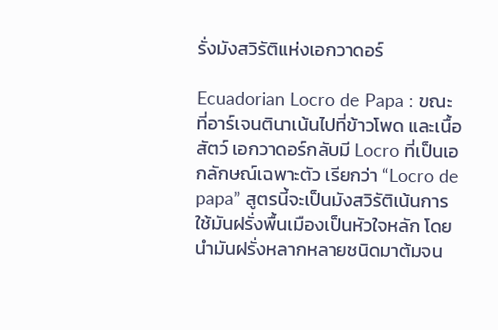รั่งมังสวิรัติแห่งเอกวาดอร์

Ecuadorian Locro de Papa : ขณะที่อาร์เจนตินาเน้นไปที่ข้าวโพด และเนื้อสัตว์ เอกวาดอร์กลับมี Locro ที่เป็นเอกลักษณ์เฉพาะตัว เรียกว่า “Locro de papa” สูตรนี้จะเป็นมังสวิรัติเน้นการใช้มันฝรั่งพื้นเมืองเป็นหัวใจหลัก โดยนำมันฝรั่งหลากหลายชนิดมาต้มจน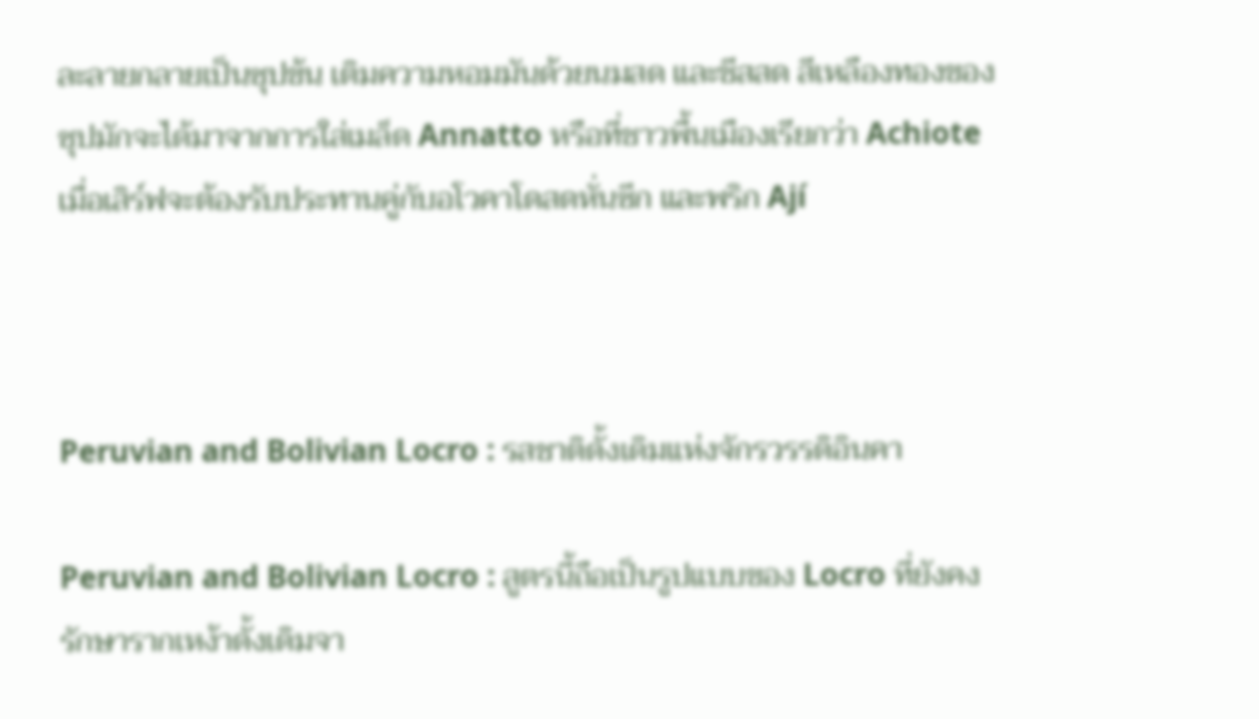ละลายกลายเป็นซุปข้น เติมความหอมมันด้วยนมสด และชีสสด สีเหลืองทองของซุปมักจะได้มาจากการใส่เมล็ด Annatto หรือที่ชาวพื้นเมืองเรียกว่า Achiote เมื่อเสิร์ฟจะต้องรับประทานคู่กับอโวคาโดสดหั่นซีก และพริก Ají



Peruvian and Bolivian Locro : รสชาติดั้งเดิมแห่งจักรวรรดิอินคา

Peruvian and Bolivian Locro : สูตรนี้ถือเป็นรูปแบบของ Locro ที่ยังคงรักษารากเหง้าดั้งเดิมจา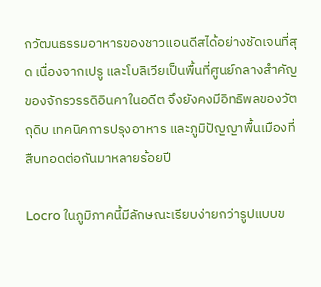กวัฒนธรรมอาหารของชาวแอนดีสได้อย่างชัดเจนที่สุด เนื่องจากเปรู และโบลิเวียเป็นพื้นที่ศูนย์กลางสำคัญของจักรวรรดิอินคาในอดีต จึงยังคงมีอิทธิพลของวัตถุดิบ เทคนิคการปรุงอาหาร และภูมิปัญญาพื้นเมืองที่สืบทอดต่อกันมาหลายร้อยปี

Locro ในภูมิภาคนี้มีลักษณะเรียบง่ายกว่ารูปแบบข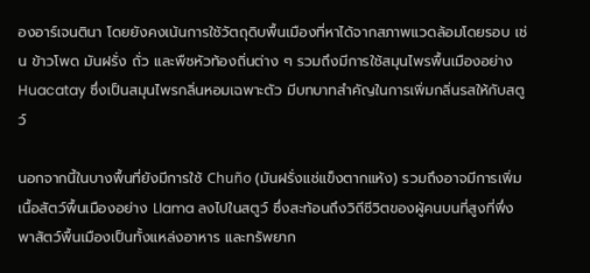องอาร์เจนตินา โดยยังคงเน้นการใช้วัตถุดิบพื้นเมืองที่หาได้จากสภาพแวดล้อมโดยรอบ เช่น ข้าวโพด มันฝรั่ง ถั่ว และพืชหัวท้องถิ่นต่าง ๆ รวมถึงมีการใช้สมุนไพรพื้นเมืองอย่าง Huacatay ซึ่งเป็นสมุนไพรกลิ่นหอมเฉพาะตัว มีบทบาทสำคัญในการเพิ่มกลิ่นรสให้กับสตูว์

นอกจากนี้ในบางพื้นที่ยังมีการใช้ Chuño (มันฝรั่งแช่แข็งตากแห้ง) รวมถึงอาจมีการเพิ่มเนื้อสัตว์พื้นเมืองอย่าง Llama ลงไปในสตูว์ ซึ่งสะท้อนถึงวิถีชีวิตของผู้คนบนที่สูงที่พึ่งพาสัตว์พื้นเมืองเป็นทั้งแหล่งอาหาร และทรัพยาก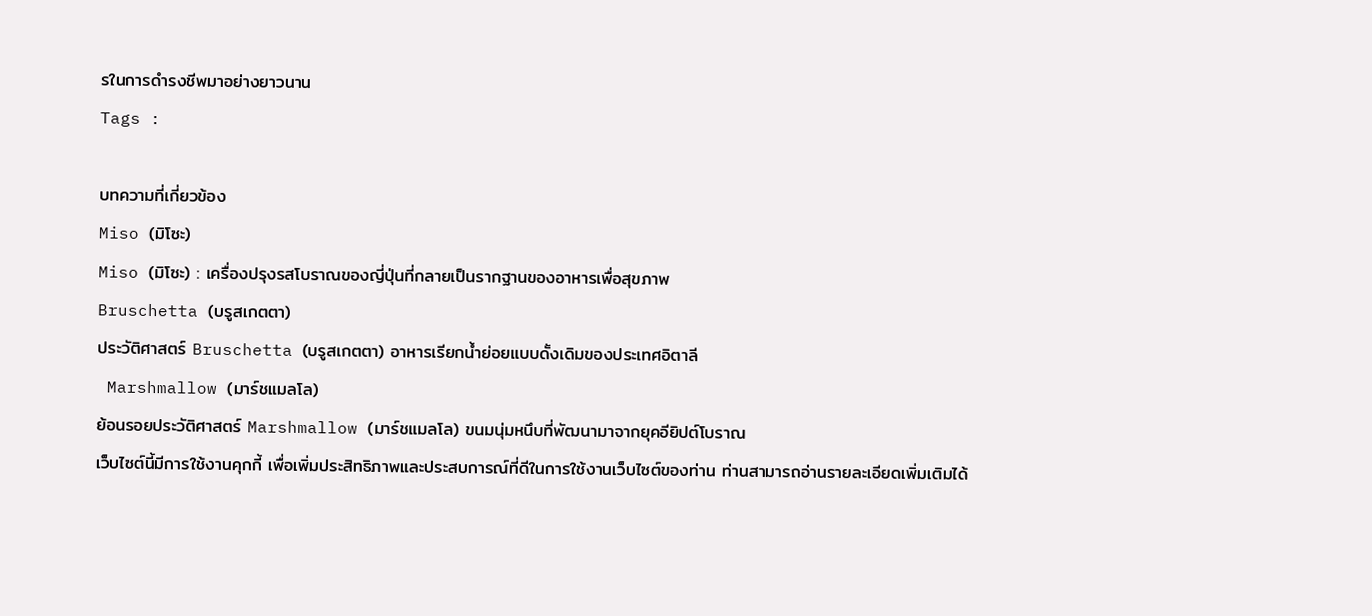รในการดำรงชีพมาอย่างยาวนาน
Tags :

บทความที่เกี่ยวข้อง
Miso (มิโซะ)
Miso (มิโซะ) : เครื่องปรุงรสโบราณของญี่ปุ่นที่กลายเป็นรากฐานของอาหารเพื่อสุขภาพ
Bruschetta (บรูสเกตตา)
ประวัติศาสตร์ Bruschetta (บรูสเกตตา) อาหารเรียกน้ำย่อยแบบดั้งเดิมของประเทศอิตาลี
 Marshmallow (มาร์ชแมลโล)
ย้อนรอยประวัติศาสตร์ Marshmallow (มาร์ชแมลโล) ขนมนุ่มหนึบที่พัฒนามาจากยุคอียิปต์โบราณ
เว็บไซต์นี้มีการใช้งานคุกกี้ เพื่อเพิ่มประสิทธิภาพและประสบการณ์ที่ดีในการใช้งานเว็บไซต์ของท่าน ท่านสามารถอ่านรายละเอียดเพิ่มเติมได้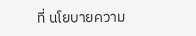ที่ นโยบายความ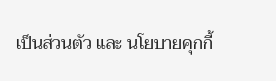เป็นส่วนตัว และ นโยบายคุกกี้